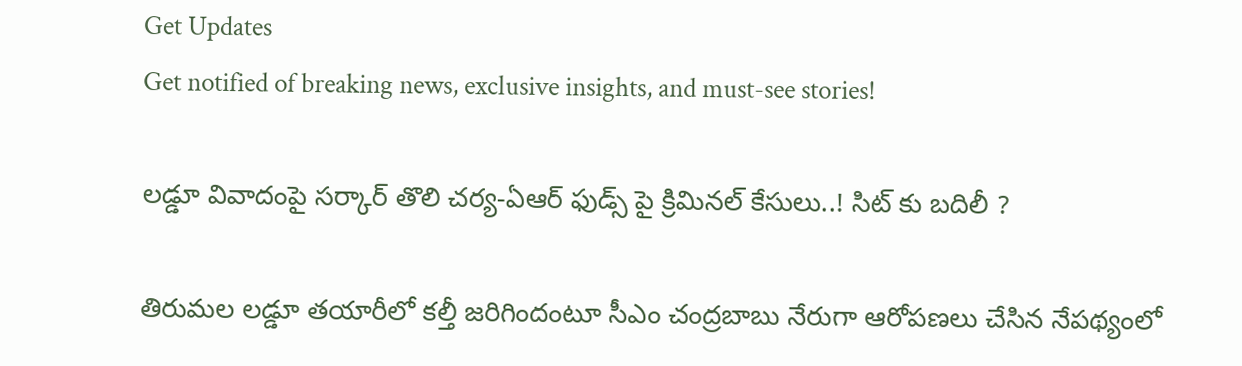Get Updates
Get notified of breaking news, exclusive insights, and must-see stories!

లడ్డూ వివాదంపై సర్కార్ తొలి చర్య-ఏఆర్ ఫుడ్స్ పై క్రిమినల్ కేసులు..! సిట్ కు బదిలీ ?

తిరుమల లడ్డూ తయారీలో కల్తీ జరిగిందంటూ సీఎం చంద్రబాబు నేరుగా ఆరోపణలు చేసిన నేపథ్యంలో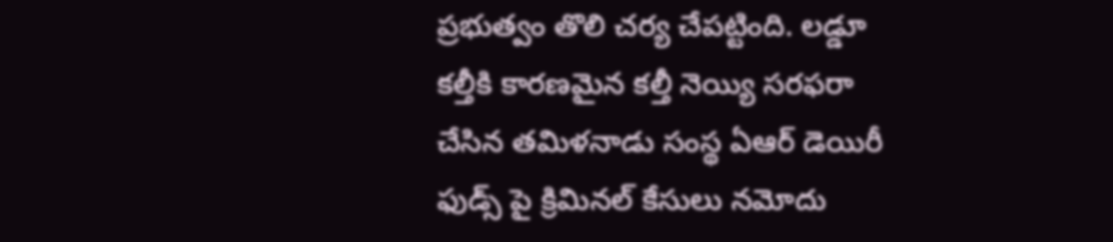ప్రభుత్వం తొలి చర్య చేపట్టింది. లడ్డూ కల్తీకి కారణమైన కల్తీ నెయ్యి సరఫరా చేసిన తమిళనాడు సంస్థ ఏఆర్ డెయిరీ ఫుడ్స్ పై క్రిమినల్ కేసులు నమోదు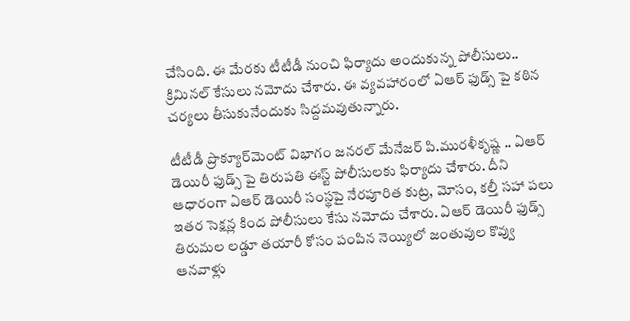చేసింది. ఈ మేరకు టీటీడీ నుంచి ఫిర్యాదు అందుకున్న పోలీసులు.. క్రిమినల్ కేసులు నమోదు చేశారు. ఈ వ్యవహారంలో ఏఆర్ ఫుడ్స్ పై కఠిన చర్యలు తీసుకునేందుకు సిద్దమవుతున్నారు.

టీటీడీ ప్రొక్యూర్‌మెంట్‌ విభాగం జనరల్‌ మేనేజర్‌ పి.మురళీకృష్ణ .. ఏఆర్ డెయిరీ ఫుడ్స్ పై తిరుపతి ఈస్ట్‌ పోలీసులకు ఫిర్యాదు చేశారు. దీని ఆధారంగా ఏఆర్‌ డెయిరీ సంస్థపై నేరపూరిత కుట్ర, మోసం, కల్తీ సహా పలు ఇతర సెక్షన్ల కింద పోలీసులు కేసు నమోదు చేశారు. ఏఆర్‌ డెయిరీ ఫుడ్స్‌ తిరుమల లడ్డూ తయారీ కోసం పంపిన నెయ్యిలో జంతువుల కొవ్వు ఆనవాళ్లు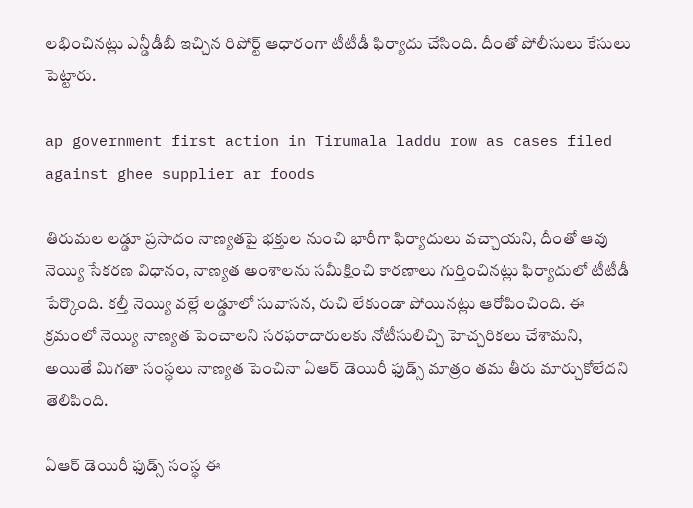లభించినట్లు ఎన్డీడీబీ ఇచ్చిన రిపోర్ట్ ఆధారంగా టీటీడీ ఫిర్యాదు చేసింది. దీంతో పోలీసులు కేసులు పెట్టారు.

ap government first action in Tirumala laddu row as cases filed against ghee supplier ar foods

తిరుమల లడ్డూ ప్రసాదం నాణ్యతపై భక్తుల నుంచి భారీగా ఫిర్యాదులు వచ్చాయని, దీంతో ఆవు నెయ్యి సేకరణ విధానం, నాణ్యత అంశాలను సమీక్షించి కారణాలు గుర్తించినట్లు ఫిర్యాదులో టీటీడీ పేర్కొంది. కల్తీ నెయ్యి వల్లే లడ్డూలో సువాసన, రుచి లేకుండా పోయినట్లు ఆరోపించింది. ఈ క్రమంలో నెయ్యి నాణ్యత పెంచాలని సరఫరాదారులకు నోటీసులిచ్చి హెచ్చరికలు చేశామని, అయితే మిగతా సంస్ధలు నాణ్యత పెంచినా ఏఆర్ డెయిరీ ఫుడ్స్ మాత్రం తమ తీరు మార్చుకోలేదని తెలిపింది.

ఏఆర్ డెయిరీ ఫుడ్స్ సంస్థ ఈ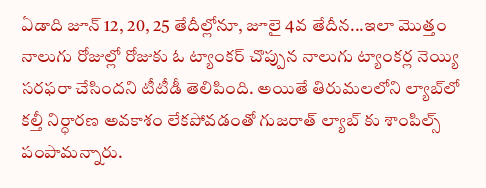ఏడాది జూన్‌ 12, 20, 25 తేదీల్లోనూ, జూలై 4వ తేదీన...ఇలా మొత్తం నాలుగు రోజుల్లో రోజుకు ఓ ట్యాంకర్‌ చొప్పున నాలుగు ట్యాంకర్ల నెయ్యి సరఫరా చేసిందని టీటీడీ తెలిపింది. అయితే తిరుమలలోని ల్యాబ్‌లో కల్తీ నిర్ధారణ అవకాశం లేకపోవడంతో గుజరాత్ ల్యాబ్ కు శాంపిల్స్ పంపామన్నారు.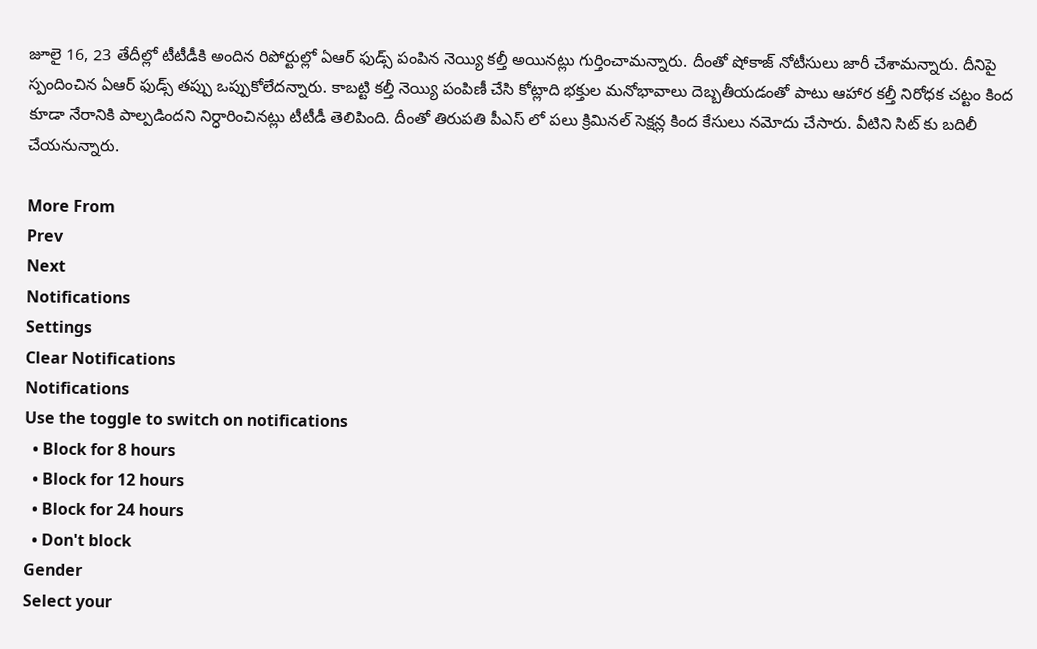జూలై 16, 23 తేదీల్లో టీటీడీకి అందిన రిపోర్టుల్లో ఏఆర్‌ ఫుడ్స్‌ పంపిన నెయ్యి కల్తీ అయినట్లు గుర్తించామన్నారు. దీంతో షోకాజ్ నోటీసులు జారీ చేశామన్నారు. దీనిపై స్పందించిన ఏఆర్ ఫుడ్స్ తప్పు ఒప్పుకోలేదన్నారు. కాబట్టి కల్తీ నెయ్యి పంపిణీ చేసి కోట్లాది భక్తుల మనోభావాలు దెబ్బతీయడంతో పాటు ఆహార కల్తీ నిరోధక చట్టం కింద కూడా నేరానికి పాల్పడిందని నిర్ధారించినట్లు టీటీడీ తెలిపింది. దీంతో తిరుపతి పీఎస్ లో పలు క్రిమినల్ సెక్షన్ల కింద కేసులు నమోదు చేసారు. వీటిని సిట్ కు బదిలీ చేయనున్నారు.

More From
Prev
Next
Notifications
Settings
Clear Notifications
Notifications
Use the toggle to switch on notifications
  • Block for 8 hours
  • Block for 12 hours
  • Block for 24 hours
  • Don't block
Gender
Select your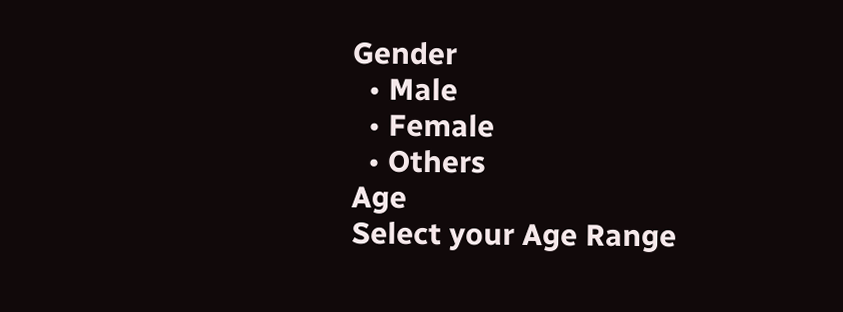Gender
  • Male
  • Female
  • Others
Age
Select your Age Range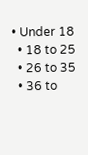• Under 18
  • 18 to 25
  • 26 to 35
  • 36 to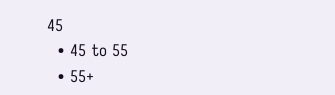45
  • 45 to 55
  • 55+